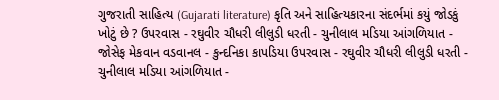ગુજરાતી સાહિત્ય (Gujarati literature) કૃતિ અને સાહિત્યકારના સંદર્ભમાં કયું જોડકું ખોટું છે ? ઉપરવાસ - રઘુવીર ચૌધરી લીલુડી ધરતી - ચુનીલાલ મડિયા આંગળિયાત - જોસેફ મેકવાન વડવાનલ - કુન્દનિકા કાપડિયા ઉપરવાસ - રઘુવીર ચૌધરી લીલુડી ધરતી - ચુનીલાલ મડિયા આંગળિયાત -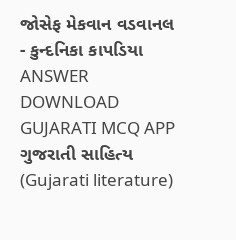જોસેફ મેકવાન વડવાનલ - કુન્દનિકા કાપડિયા ANSWER DOWNLOAD GUJARATI MCQ APP
ગુજરાતી સાહિત્ય (Gujarati literature)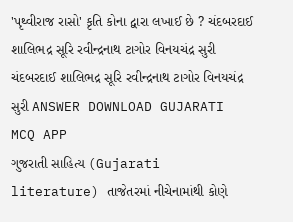'પૃથ્વીરાજ રાસો' કૃતિ કોના દ્વારા લખાઈ છે ? ચંદબરદાઈ શાલિભદ્ર સૂરિ રવીન્દ્રનાથ ટાગોર વિનયચંદ્ર સુરી ચંદબરદાઈ શાલિભદ્ર સૂરિ રવીન્દ્રનાથ ટાગોર વિનયચંદ્ર સુરી ANSWER DOWNLOAD GUJARATI MCQ APP
ગુજરાતી સાહિત્ય (Gujarati literature) તાજેતરમાં નીચેનામાંથી કોણે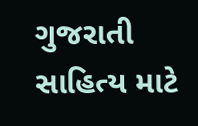ગુજરાતી સાહિત્ય માટે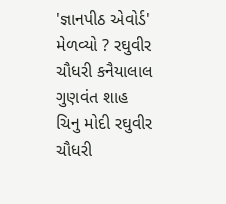'જ્ઞાનપીઠ એવોર્ડ' મેળવ્યો ? રઘુવીર ચૌધરી કનૈયાલાલ ગુણવંત શાહ ચિનુ મોદી રઘુવીર ચૌધરી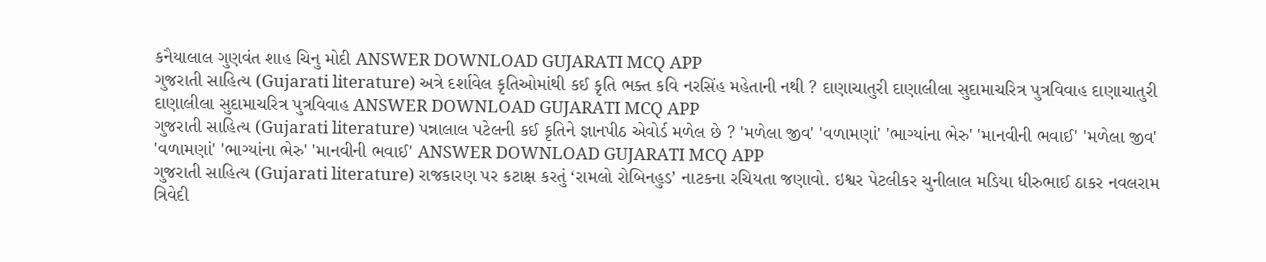કનૈયાલાલ ગુણવંત શાહ ચિનુ મોદી ANSWER DOWNLOAD GUJARATI MCQ APP
ગુજરાતી સાહિત્ય (Gujarati literature) અત્રે દર્શાવેલ કૃતિઓમાંથી કઈ કૃતિ ભક્ત કવિ નરસિંહ મહેતાની નથી ? દાણાચાતુરી દાણાલીલા સુદામાચરિત્ર પુત્રવિવાહ દાણાચાતુરી દાણાલીલા સુદામાચરિત્ર પુત્રવિવાહ ANSWER DOWNLOAD GUJARATI MCQ APP
ગુજરાતી સાહિત્ય (Gujarati literature) પન્નાલાલ પટેલની કઈ કૃતિને જ્ઞાનપીઠ એવોર્ડ મળેલ છે ? 'મળેલા જીવ' 'વળામણાં' 'ભાગ્યાંના ભેરુ' 'માનવીની ભવાઈ' 'મળેલા જીવ' 'વળામણાં' 'ભાગ્યાંના ભેરુ' 'માનવીની ભવાઈ' ANSWER DOWNLOAD GUJARATI MCQ APP
ગુજરાતી સાહિત્ય (Gujarati literature) રાજકારણ પર કટાક્ષ કરતું ‘રામલો રોબિનહુડ’ નાટકના રચિયતા જણાવો. ઇશ્વર પેટલીકર ચુનીલાલ મડિયા ધીરુભાઈ ઠાકર નવલરામ ત્રિવેદી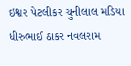ઇશ્વર પેટલીકર ચુનીલાલ મડિયા ધીરુભાઈ ઠાકર નવલરામ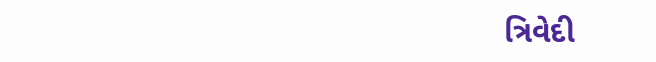ત્રિવેદી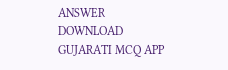ANSWER DOWNLOAD GUJARATI MCQ APP